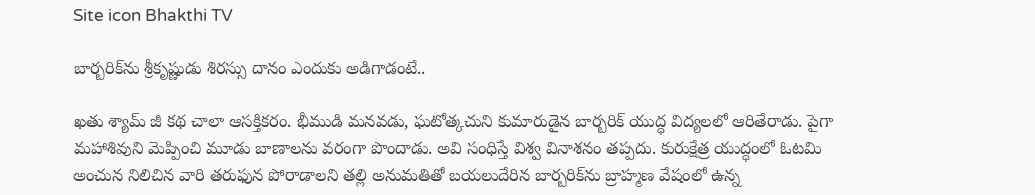Site icon Bhakthi TV

బార్బరిక్‌ను శ్రీకృష్ణుడు శిరస్సు దానం ఎందుకు అడిగాడంటే..

ఖతు శ్యామ్ జీ కథ చాలా ఆసక్తికరం. భీముడి మనవడు, ఘటోత్కచుని కుమారుడైన బార్బరిక్ యుద్ధ విద్యలలో ఆరితేరాడు. పైగా మహాశివుని మెప్పించి మూడు బాణాలను వరంగా పొందాడు. అవి సంధిస్తే విశ్వ వినాశనం తప్పదు. కురుక్షేత్ర యుద్ధంలో ఓటమి అంచున నిలిచిన వారి తరుఫున పోరాడాలని తల్లి అనుమతితో బయలుదేరిన బార్బరిక్‌ను బ్రాహ్మణ వేషంలో ఉన్న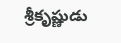శ్రీకృష్ణుడు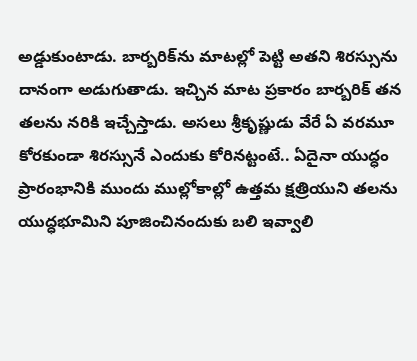అడ్డుకుంటాడు. బార్బరిక్‌ను మాటల్లో పెట్టి అతని శిరస్సును దానంగా అడుగుతాడు. ఇచ్చిన మాట ప్రకారం బార్బరిక్ తన తలను నరికి ఇచ్చేస్తాడు. అసలు శ్రీకృష్ణుడు వేరే ఏ వరమూ కోరకుండా శిరస్సునే ఎందుకు కోరినట్టంటే.. ఏదైనా యుద్ధం ప్రారంభానికి ముందు ముల్లోకాల్లో ఉత్తమ క్షత్రియుని తలను యుద్ధభూమిని పూజించినందుకు బలి ఇవ్వాలి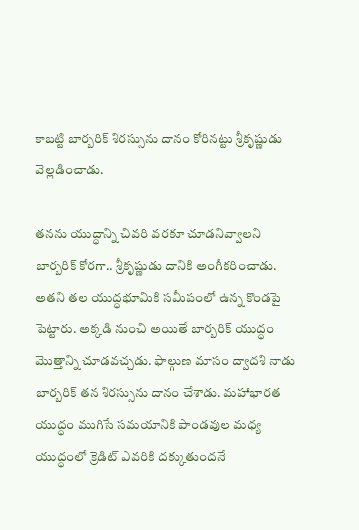కాబట్టి బార్బరిక్ శిరస్సును దానం కోరినట్టు శ్రీకృష్ణుడు వెల్లడించాడు.

తనను యుద్ధాన్ని చివరి వరకూ చూడనివ్వాలని బార్బరిక్ కోరగా.. శ్రీకృష్ణుడు దానికి అంగీకరించాడు. అతని తల యుద్ధభూమికి సమీపంలో ఉన్న కొండపై పెట్టారు. అక్కడి నుంచి అయితే బార్బరిక్ యుద్ధం మొత్తాన్ని చూడవచ్చడు. ఫాల్గుణ మాసం ద్వాదశి నాడు బార్బరిక్ తన శిరస్సును దానం చేశాడు. మహాభారత యుద్ధం ముగిసే సమయానికి పాండవుల మధ్య యుద్ధంలో క్రెడిట్ ఎవరికి దక్కుతుందనే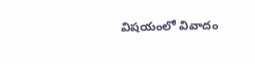విషయంలో వివాదం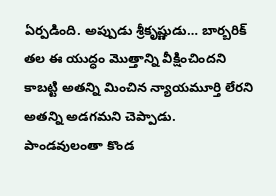ఏర్పడింది. అప్పుడు శ్రీకృష్ణుడు… బార్బరిక్ తల ఈ యుద్ధం మొత్తాన్ని వీక్షించిందని కాబట్టి అతన్ని మించిన న్యాయమూర్తి లేరని అతన్ని అడగమని చెప్పాడు. పాండవులంతా కొండ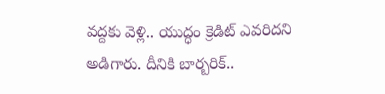వద్దకు వెళ్లి.. యుద్ధం క్రెడిట్ ఎవరిదని అడిగారు. దీనికి బార్బరిక్..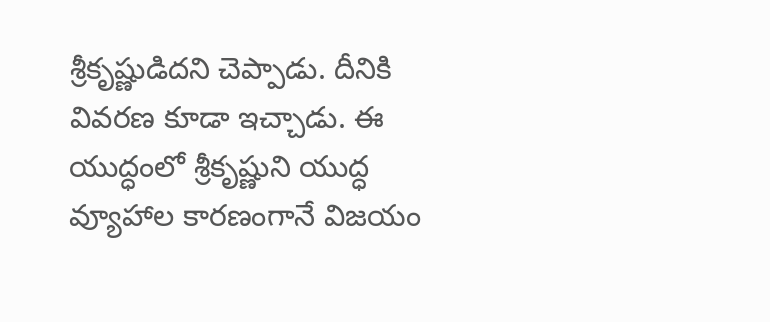శ్రీకృష్ణుడిదని చెప్పాడు. దీనికి వివరణ కూడా ఇచ్చాడు. ఈ యుద్ధంలో శ్రీకృష్ణుని యుద్ధ వ్యూహాల కారణంగానే విజయం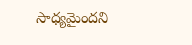సాధ్యమైందని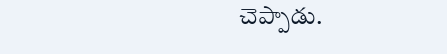చెప్పాడు.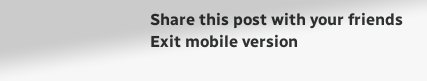Share this post with your friends
Exit mobile version